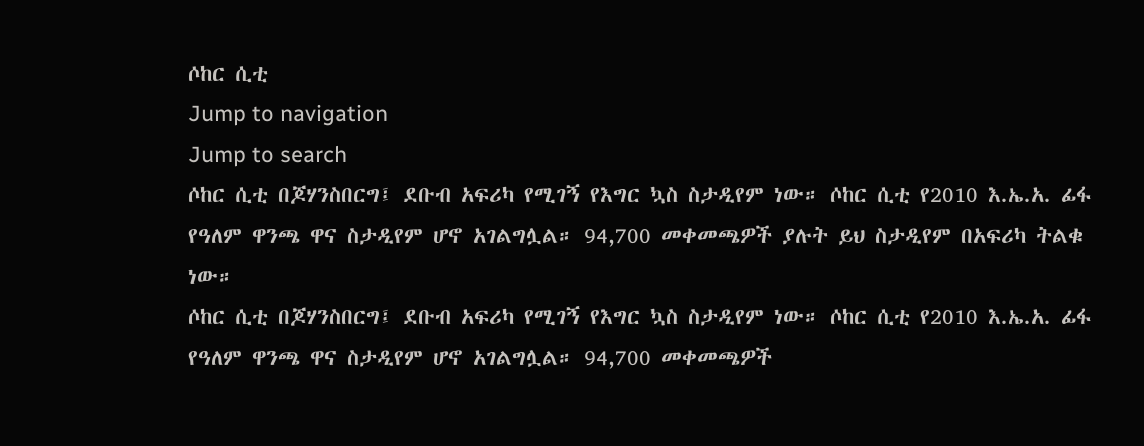ሶከር ሲቲ
Jump to navigation
Jump to search
ሶከር ሲቲ በጆሃንስበርግ፤ ደቡብ አፍሪካ የሚገኝ የእግር ኳስ ስታዲየም ነው። ሶከር ሲቲ የ2010 እ.ኤ.አ. ፊፋ የዓለም ዋንጫ ዋና ስታዲየም ሆኖ አገልግሏል። 94,700 መቀመጫዎች ያሉት ይህ ስታዲየም በአፍሪካ ትልቁ ነው።
ሶከር ሲቲ በጆሃንስበርግ፤ ደቡብ አፍሪካ የሚገኝ የእግር ኳስ ስታዲየም ነው። ሶከር ሲቲ የ2010 እ.ኤ.አ. ፊፋ የዓለም ዋንጫ ዋና ስታዲየም ሆኖ አገልግሏል። 94,700 መቀመጫዎች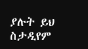ያሉት ይህ ስታዲየም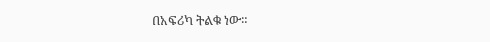በአፍሪካ ትልቁ ነው።